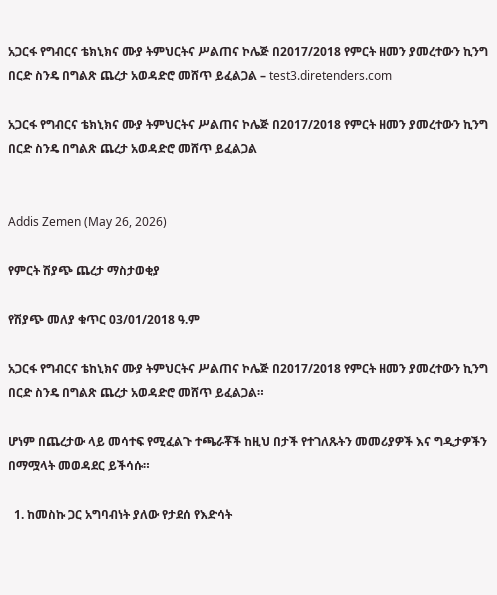አጋርፋ የግብርና ቴክኒክና ሙያ ትምህርትና ሥልጠና ኮሌጅ በ2017/2018 የምርት ዘመን ያመረተውን ኪንግ በርድ ስንዴ በግልጽ ጨረታ አወዳድሮ መሸጥ ይፈልጋል – test3.diretenders.com

አጋርፋ የግብርና ቴክኒክና ሙያ ትምህርትና ሥልጠና ኮሌጅ በ2017/2018 የምርት ዘመን ያመረተውን ኪንግ በርድ ስንዴ በግልጽ ጨረታ አወዳድሮ መሸጥ ይፈልጋል


Addis Zemen (May 26, 2026)

የምርት ሽያጭ ጨረታ ማስታወቂያ

የሽያጭ መለያ ቁጥር 03/01/2018 ዓ.ም

አጋርፋ የግብርና ቴከኒክና ሙያ ትምህርትና ሥልጠና ኮሌጅ በ2017/2018 የምርት ዘመን ያመረተውን ኪንግ በርድ ስንዴ በግልጽ ጨረታ አወዳድሮ መሸጥ ይፈልጋል።

ሆነም በጨረታው ላይ መሳተፍ የሚፈልጉ ተጫራቾች ከዚህ በታች የተገለጹትን መመሪያዎች እና ግዲታዎችን በማሟላት መወዳደር ይችሳሱ።

  1. ከመስኩ ጋር አግባብነት ያለው የታደሰ የእድሳት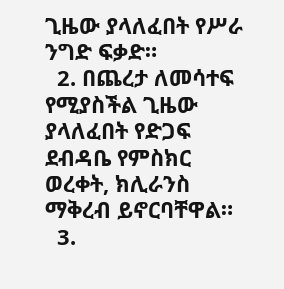ጊዜው ያላለፈበት የሥራ ንግድ ፍቃድ።
  2. በጨረታ ለመሳተፍ የሚያስችል ጊዜው ያላለፈበት የድጋፍ ደብዳቤ የምስክር ወረቀት, ክሊራንስ ማቅረብ ይኖርባቸዋል።
  3.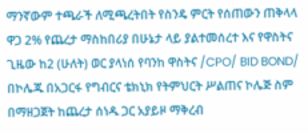ማንኛውም ተጫራች ለሚጫረትበት የስንዴ ምርት የሰጠውን ጠቅላላ ዋጋ 2% የጨረታ ማስከበሪያ በሁኔታ ላይ ያልተመሰረተ እና የዋስትና ጊዜው ከ2 (ሁለት) ወር ያላነሰ የባንከ ዋስትና /CPO/ BID BOND/ በኮሌጁ በአጋርፋ የግብርና ቴክኒክ የትምህርት ሥልጠና ኮሌጅ ስም በማዘጋጀት ከጨረታ ሰነዱ ጋር አያይዞ ማቅረብ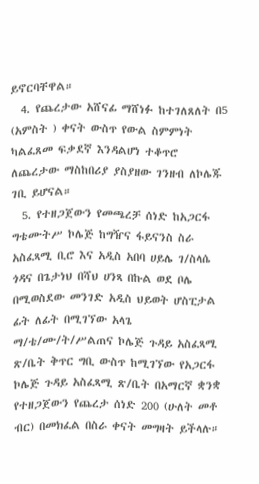ይኖርባቸዋል።
  4. የጨረታው አሸናፊ ማሸነፉ ከተገለጸለት በ5 (አምስት ) ቀናት ውስጥ የውል ስምምነት ካልፈጸመ ፍቃደኛ እንዳልሆነ ተቆጥሮ ለጨረታው ማስከበሪያ ያስያዘው ገንዘብ ለኮሌጁ ገቢ ይሆናል።
  5. የተዘጋጀውን የመጫረቻ ሰነድ ከአጋርፋ ግቴሙትሥ ኮሌጅ ከግዥና ፋይናንስ ስራ አስፈጻሚ ቢሮ እና አዲስ አበባ ሀይሌ ገ/ስላሴ ጎዳና በጌታነህ በሻህ ሀንጻ በኩል ወደ ቦሌ በሚወስደው መንገድ አዲስ ህይወት ሆስፒታል ፊት ለፊት በሚገኘው አላጌ ማ/ቴ/ሙ/ት/ሥልጠና ኮሌጅ ጉዳይ አስፈጻሚ ጽ/ቤት ቅጥር ግቢ ውስጥ ከሚገኘው የአጋርፋ ኮሌጅ ጉዳይ አስፈጻሚ ጽ/ቤት በአማርኛ ቋንቋ የተዘጋጀውን የጨረታ ሰነድ 200 (ሁለት መቶ ብር) በመክፈል በስራ ቀናት መግዛት ይችላሉ።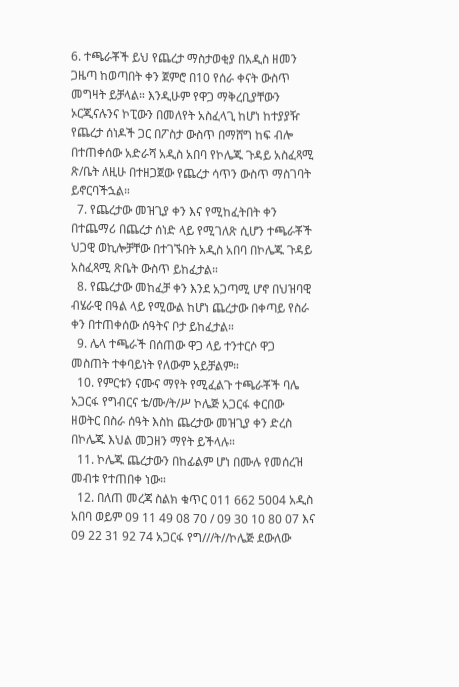6. ተጫራቾች ይህ የጨረታ ማስታወቂያ በአዲስ ዘመን ጋዜጣ ከወጣበት ቀን ጀምሮ በ10 የሰራ ቀናት ውስጥ መግዛት ይቻላል። እንዲሁም የዋጋ ማቅረቢያቸውን ኦርጂናሉንና ኮፒውን በመለየት አስፈላጊ ከሆነ ከተያያዥ የጨረታ ሰነዶች ጋር በፖስታ ውስጥ በማሸግ ከፍ ብሎ በተጠቀሰው አድራሻ አዲስ አበባ የኮሌጁ ጉዳይ አስፈጻሚ ጽ/ቤት ለዚሁ በተዘጋጀው የጨረታ ሳጥን ውስጥ ማስገባት ይኖርባችኋል።
  7. የጨረታው መዝጊያ ቀን እና የሚከፈትበት ቀን በተጨማሪ በጨረታ ሰነድ ላይ የሚገለጽ ሲሆን ተጫራቾች ህጋዊ ወኪሎቻቸው በተገኙበት አዲስ አበባ በኮሌጁ ጉዳይ አስፈጻሚ ጽቤት ውስጥ ይከፈታል።
  8. የጨረታው መከፈቻ ቀን እንደ አጋጣሚ ሆኖ በህዝባዊ ብሄራዊ በዓል ላይ የሚውል ከሆነ ጨረታው በቀጣይ የስራ ቀን በተጠቀሰው ሰዓትና ቦታ ይከፈታል።
  9. ሌላ ተጫራች በሰጠው ዋጋ ላይ ተንተርሶ ዋጋ መስጠት ተቀባይነት የለውም አይቻልም።
  10. የምርቱን ናሙና ማየት የሚፈልጉ ተጫራቾች ባሌ አጋርፋ የግብርና ቴ/ሙ/ት/ሥ ኮሌጅ አጋርፋ ቀርበው ዘወትር በስራ ሰዓት እስከ ጨረታው መዝጊያ ቀን ድረስ በኮሌጁ እህል መጋዘን ማየት ይችላሉ።
  11. ኮሌጁ ጨረታውን በከፊልም ሆነ በሙሉ የመሰረዝ መብቱ የተጠበቀ ነው።
  12. በለጠ መረጃ ስልክ ቁጥር 011 662 5004 አዲስ አበባ ወይም 09 11 49 08 70 / 09 30 10 80 07 እና 09 22 31 92 74 አጋርፋ የግ///ት//ኮሌጅ ደውለው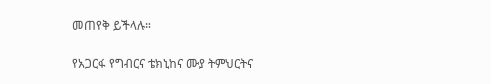መጠየቅ ይችላሉ።

የአጋርፋ የግብርና ቴክኒከና ሙያ ትምህርትና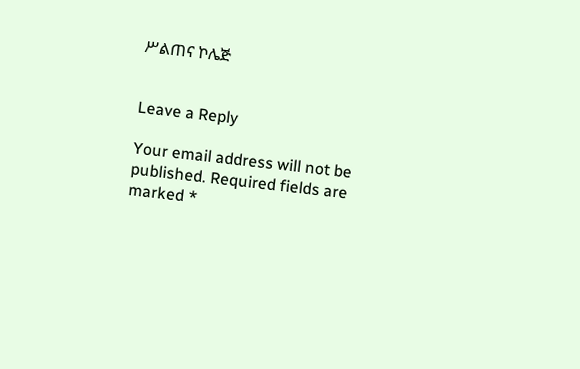ሥልጠና ኮሌጅ


Leave a Reply

Your email address will not be published. Required fields are marked *